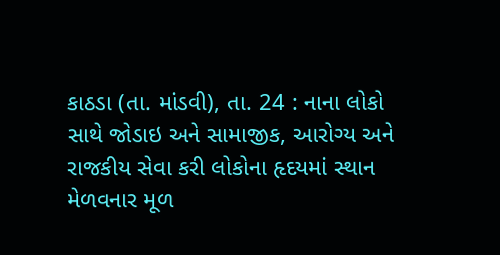કાઠડા (તા. માંડવી), તા. 24 : નાના લોકો
સાથે જોડાઇ અને સામાજીક, આરોગ્ય અને
રાજકીય સેવા કરી લોકોના હૃદયમાં સ્થાન મેળવનાર મૂળ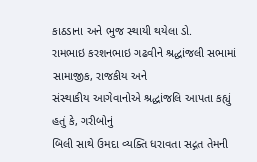કાઠડાના અને ભુજ સ્થાયી થયેલા ડો.
રામભાઇ કરશનભાઇ ગઢવીને શ્રદ્ધાંજલી સભામાં સામાજીક, રાજકીય અને
સંસ્થાકીય આગેવાનોએ શ્રદ્ધાંજલિ આપતા કહ્યું હતું કે, ગરીબોનું
બિલી સાથે ઉમદા વ્યક્તિ ધરાવતા સદ્ગત તેમની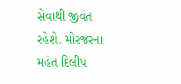સેવાથી જીવંત રહેશે. મોરજરના મહંત દિલીપ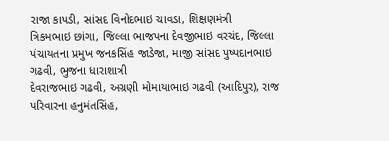રાજા કાપડી, સાંસદ વિનોદભાઇ ચાવડા, શિક્ષણમંત્રી
ત્રિકમભાઇ છાંગા, જિલ્લા ભાજપના દેવજીભાઇ વરચંદ, જિલ્લા પંચાયતના પ્રમુખ જનકસિંહ જાડેજા, માજી સાંસદ પુષ્પદાનભાઇ
ગઢવી, ભુજના ધારાશાત્રી
દેવરાજભાઇ ગઢવી, અગ્રણી મોમાયાભાઇ ગઢવી (આદિપુર), રાજ પરિવારના હનુમંતસિંહ,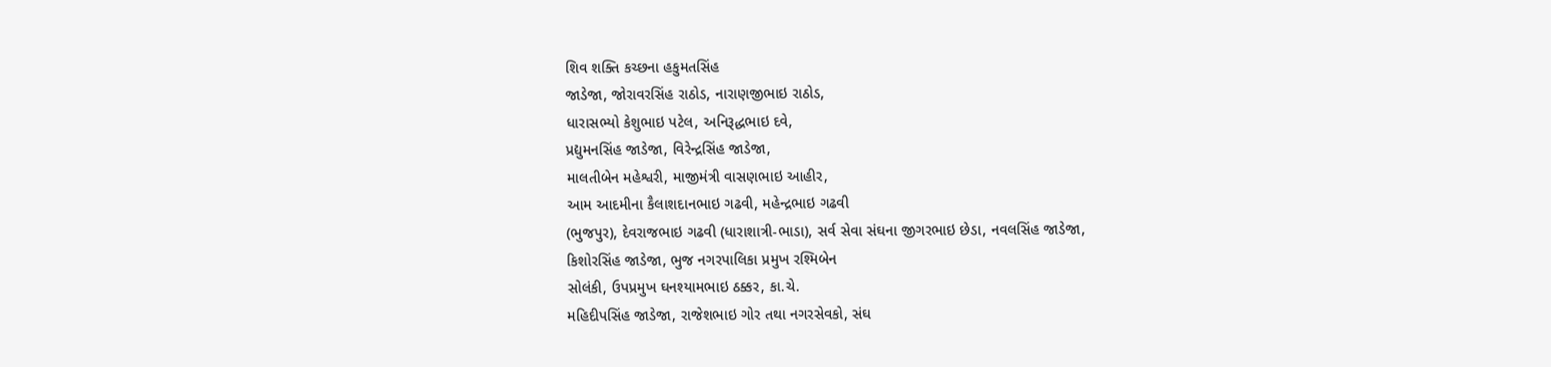શિવ શક્તિ કચ્છના હકુમતસિંહ
જાડેજા, જોરાવરસિંહ રાઠોડ, નારાણજીભાઇ રાઠોડ,
ધારાસભ્યો કેશુભાઇ પટેલ, અનિરૂદ્ધભાઇ દવે,
પ્રદ્યુમનસિંહ જાડેજા, વિરેન્દ્રસિંહ જાડેજા,
માલતીબેન મહેશ્વરી, માજીમંત્રી વાસણભાઇ આહીર,
આમ આદમીના કૈલાશદાનભાઇ ગઢવી, મહેન્દ્રભાઇ ગઢવી
(ભુજપુર), દેવરાજભાઇ ગઢવી (ધારાશાત્રી-ભાડા), સર્વ સેવા સંઘના જીગરભાઇ છેડા, નવલસિંહ જાડેજા,
કિશોરસિંહ જાડેજા, ભુજ નગરપાલિકા પ્રમુખ રશ્મિબેન
સોલંકી, ઉપપ્રમુખ ઘનશ્યામભાઇ ઠક્કર, કા.ચે.
મહિદીપસિંહ જાડેજા, રાજેશભાઇ ગોર તથા નગરસેવકો, સંઘ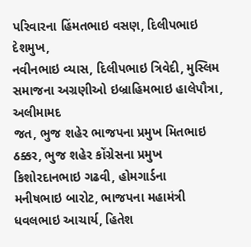પરિવારના હિંમતભાઇ વસણ, દિલીપભાઇ દેશમુખ,
નવીનભાઇ વ્યાસ, દિલીપભાઇ ત્રિવેદી, મુસ્લિમ સમાજના અગ્રણીઓ ઇબ્રાહિમભાઇ હાલેપૌત્રા, અલીમામદ
જત, ભુજ શહેર ભાજપના પ્રમુખ મિતભાઇ ઠક્કર, ભુજ શહેર કોંગ્રેસના પ્રમુખ કિશોરદાનભાઇ ગઢવી, હોમગાર્ડના
મનીષભાઇ બારોટ, ભાજપના મહામંત્રી ધવલભાઇ આચાર્ય, હિતેશ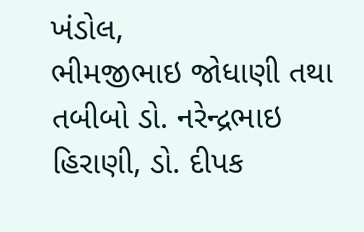ખંડોલ,
ભીમજીભાઇ જોધાણી તથા તબીબો ડો. નરેન્દ્રભાઇ હિરાણી, ડો. દીપક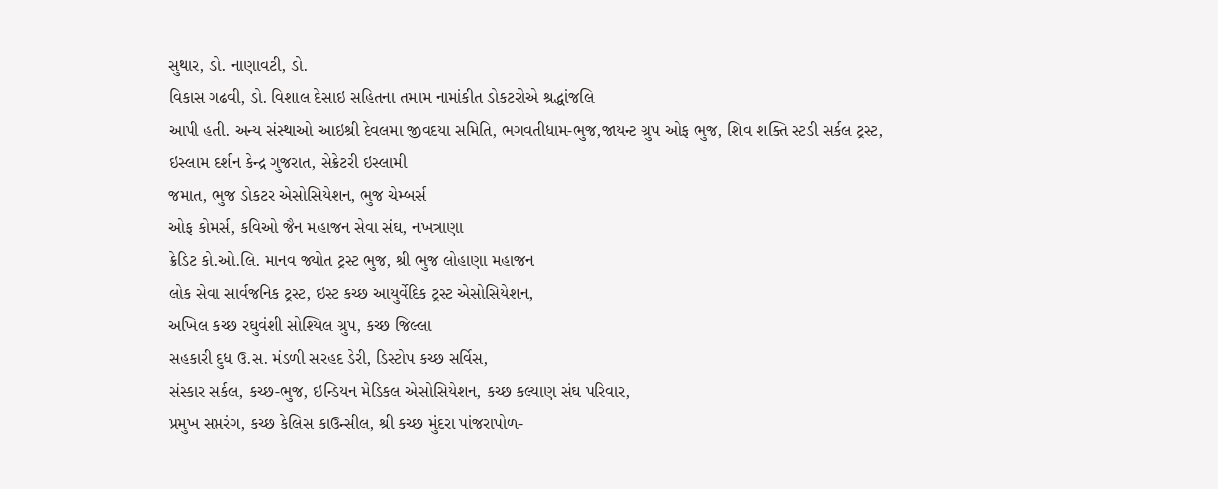સુથાર, ડો. નાણાવટી, ડો.
વિકાસ ગઢવી, ડો. વિશાલ દેસાઇ સહિતના તમામ નામાંકીત ડોકટરોએ શ્રદ્ધાંજલિ
આપી હતી. અન્ય સંસ્થાઓ આઇશ્રી દેવલમા જીવદયા સમિતિ, ભગવતીધામ-ભુજ,જાયન્ટ ગ્રુપ ઓફ ભુજ, શિવ શક્તિ સ્ટડી સર્કલ ટ્રસ્ટ,
ઇસ્લામ દર્શન કેન્દ્ર ગુજરાત, સેક્રેટરી ઇસ્લામી
જમાત, ભુજ ડોકટર એસોસિયેશન, ભુજ ચેમ્બર્સ
ઓફ કોમર્સ, કવિઓ જૈન મહાજન સેવા સંઘ, નખત્રાણા
ક્રેડિટ કો.ઓ.લિ. માનવ જ્યોત ટ્રસ્ટ ભુજ, શ્રી ભુજ લોહાણા મહાજન
લોક સેવા સાર્વજનિક ટ્રસ્ટ, ઇસ્ટ કચ્છ આયુર્વેદિક ટ્રસ્ટ એસોસિયેશન,
અખિલ કચ્છ રઘુવંશી સોશ્યિલ ગ્રુપ, કચ્છ જિલ્લા
સહકારી દુધ ઉ.સ. મંડળી સરહદ ડેરી, ડિસ્ટોપ કચ્છ સર્વિસ,
સંસ્કાર સર્કલ, કચ્છ-ભુજ, ઇન્ડિયન મેડિકલ એસોસિયેશન, કચ્છ કલ્યાણ સંઘ પરિવાર,
પ્રમુખ સપ્તરંગ, કચ્છ કેલિસ કાઉન્સીલ, શ્રી કચ્છ મુંદરા પાંજરાપોળ-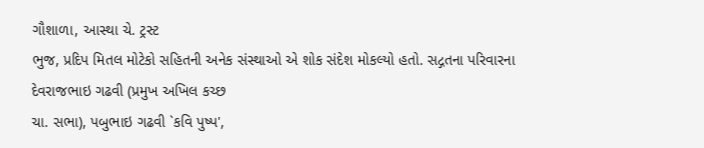ગૌશાળા, આસ્થા ચે. ટ્રસ્ટ
ભુજ, પ્રદિપ મિતલ મોટેકો સહિતની અનેક સંસ્થાઓ એ શોક સંદેશ મોકલ્યો હતો. સદ્ગતના પરિવારના દેવરાજભાઇ ગઢવી (પ્રમુખ અખિલ કચ્છ
ચા. સભા), પબુભાઇ ગઢવી `કવિ પુષ્પ',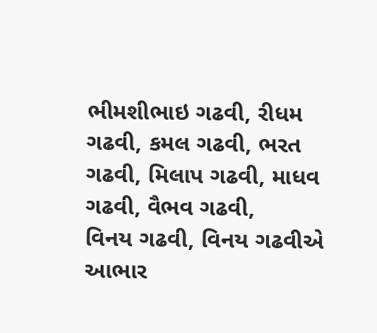ભીમશીભાઇ ગઢવી, રીધમ
ગઢવી, કમલ ગઢવી, ભરત ગઢવી, મિલાપ ગઢવી, માધવ ગઢવી, વૈભવ ગઢવી,
વિનય ગઢવી, વિનય ગઢવીએ આભાર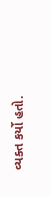વ્યક્ત કર્યો હતો.